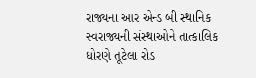રાજ્યના આર એન્ડ બી સ્થાનિક સ્વરાજ્યની સંસ્થાઓને તાત્કાલિક ધોરણે તૂટેલા રોડ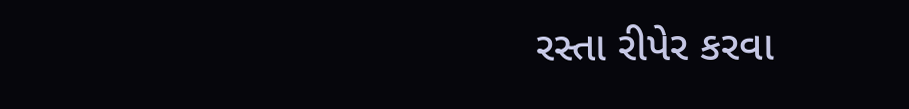રસ્તા રીપેર કરવા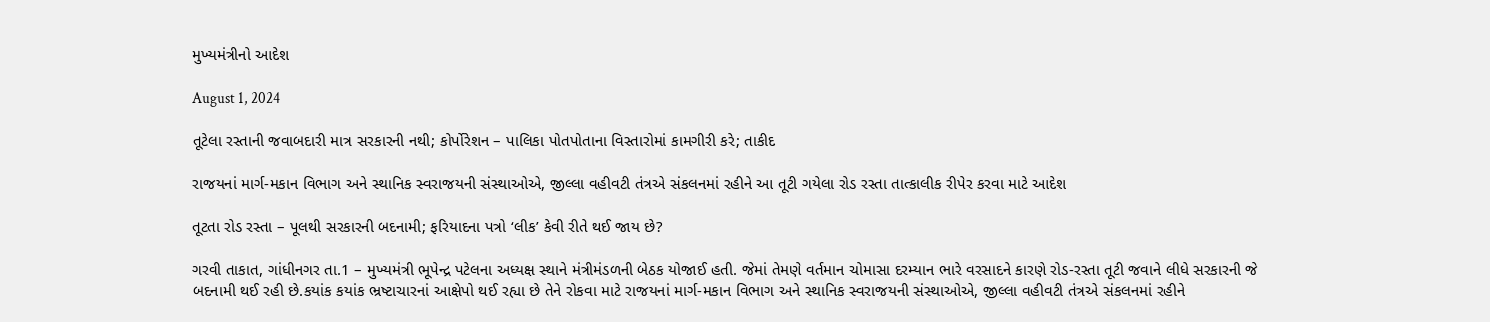મુખ્યમંત્રીનો આદેશ

August 1, 2024

તૂટેલા રસ્તાની જવાબદારી માત્ર સરકારની નથી; કોર્પોરેશન – પાલિકા પોતપોતાના વિસ્તારોમાં કામગીરી કરે; તાકીદ

રાજયનાં માર્ગ-મકાન વિભાગ અને સ્થાનિક સ્વરાજયની સંસ્થાઓએ, જીલ્લા વહીવટી તંત્રએ સંકલનમાં રહીને આ તૂટી ગયેલા રોડ રસ્તા તાત્કાલીક રીપેર કરવા માટે આદેશ

તૂટતા રોડ રસ્તા – પૂલથી સરકારની બદનામી; ફરિયાદના પત્રો ‘લીક’ કેવી રીતે થઈ જાય છે?

ગરવી તાકાત, ગાંધીનગર તા.1 – મુખ્યમંત્રી ભૂપેન્દ્ર પટેલના અધ્યક્ષ સ્થાને મંત્રીમંડળની બેઠક યોજાઈ હતી. જેમાં તેમણે વર્તમાન ચોમાસા દરમ્યાન ભારે વરસાદને કારણે રોડ-રસ્તા તૂટી જવાને લીધે સરકારની જે બદનામી થઈ રહી છે.કયાંક કયાંક ભ્રષ્ટાચારનાં આક્ષેપો થઈ રહ્યા છે તેને રોકવા માટે રાજયનાં માર્ગ-મકાન વિભાગ અને સ્થાનિક સ્વરાજયની સંસ્થાઓએ, જીલ્લા વહીવટી તંત્રએ સંકલનમાં રહીને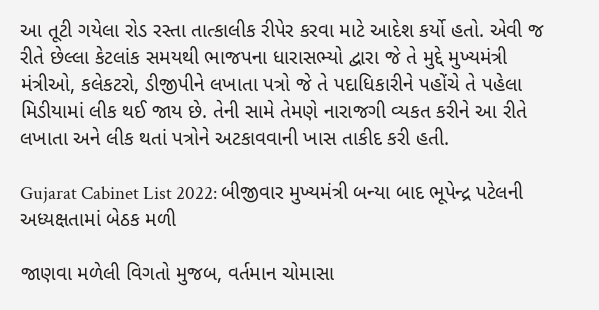આ તૂટી ગયેલા રોડ રસ્તા તાત્કાલીક રીપેર કરવા માટે આદેશ કર્યો હતો. એવી જ રીતે છેલ્લા કેટલાંક સમયથી ભાજપના ધારાસભ્યો દ્વારા જે તે મુદ્દે મુખ્યમંત્રી મંત્રીઓ, કલેકટરો, ડીજીપીને લખાતા પત્રો જે તે પદાધિકારીને પહોંચે તે પહેલા મિડીયામાં લીક થઈ જાય છે. તેની સામે તેમણે નારાજગી વ્યકત કરીને આ રીતે લખાતા અને લીક થતાં પત્રોને અટકાવવાની ખાસ તાકીદ કરી હતી.

Gujarat Cabinet List 2022: બીજીવાર મુખ્યમંત્રી બન્યા બાદ ભૂપેન્દ્ર પટેલની  અધ્યક્ષતામાં બેઠક મળી

જાણવા મળેલી વિગતો મુજબ, વર્તમાન ચોમાસા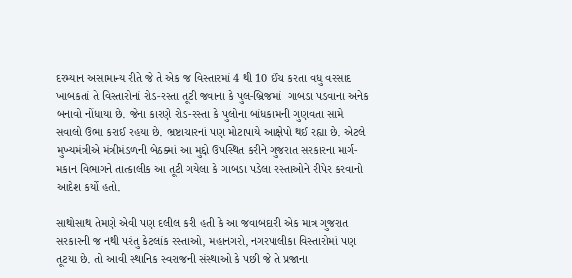દરમ્યાન અસામાન્ય રીતે જે તે એક જ વિસ્તારમાં 4 થી 10 ઈંચ કરતા વધુ વરસાદ ખાબકતાં તે વિસ્તારોનાં રોડ-રસ્તા તૂટી જવાના કે પુલ-બ્રિજમાં  ગાબડા પડવાના અનેક બનાવો નોંધાયા છે. જેના કારણે રોડ-રસ્તા કે પુલોના બાંધકામની ગુણવતા સામે સવાલો ઉભા કરાઈ રહયા છે. ભ્રષ્ટાચારનાં પણ મોટાપાયે આક્ષેપો થઈ રહ્યા છે. એટલે મુખ્યમંત્રીએ મંત્રીમંડળની બેઠક્માં આ મુદ્દો ઉપસ્થિત કરીને ગુજરાત સરકારના માર્ગ-મકાન વિભાગને તાત્કાલીક આ તૂટી ગયેલા કે ગાબડા પડેલા રસ્તાઓને રીપેર કરવાનો આદેશ કર્યો હતો.

સાથોસાથ તેમણે એવી પણ દલીલ કરી હતી કે આ જવાબદારી એક માત્ર ગુજરાત સરકારની જ નથી પરંતુ કેટલાંક રસ્તાઓ, મહાનગરો, નગરપાલીકા વિસ્તારોમાં પણ તૂટયા છે. તો આવી સ્થાનિક સ્વરાજની સંસ્થાઓ કે પછી જે તે પ્રજાના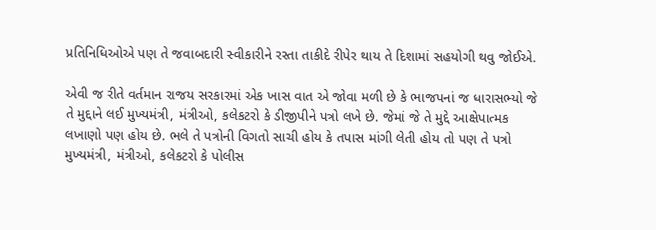પ્રતિનિધિઓએ પણ તે જવાબદારી સ્વીકારીને રસ્તા તાકીદે રીપેર થાય તે દિશામાં સહયોગી થવુ જોઈએ.

એવી જ રીતે વર્તમાન રાજય સરકારમાં એક ખાસ વાત એ જોવા મળી છે કે ભાજપનાં જ ધારાસભ્યો જે તે મુદ્દાને લઈ મુખ્યમંત્રી, મંત્રીઓ, કલેકટરો કે ડીજીપીને પત્રો લખે છે. જેમાં જે તે મુદ્દે આક્ષેપાત્મક લખાણો પણ હોય છે. ભલે તે પત્રોની વિગતો સાચી હોય કે તપાસ માંગી લેતી હોય તો પણ તે પત્રો મુખ્યમંત્રી, મંત્રીઓ, કલેકટરો કે પોલીસ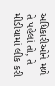અધિકારીઓને મળે તે પહેલાં તો, તે મીડીયામાં લીક કરી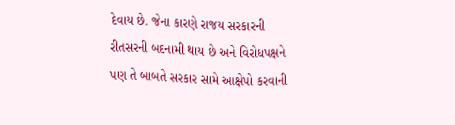દેવાય છે. જેના કારણે રાજય સરકારની રીતસરની બદનામી થાય છે અને વિરોધપક્ષને પણ તે બાબતે સરકાર સામે આક્ષેપો કરવાની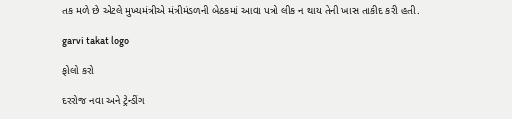તક મળે છે એટલે મુખ્યમંત્રીએ મંત્રીમંડળની બેઠકમાં આવા પત્રો લીક ન થાય તેની ખાસ તાકીદ કરી હતી.

garvi takat logo

ફોલો કરો

દરરોજ નવા અને ટ્રેન્ડીંગ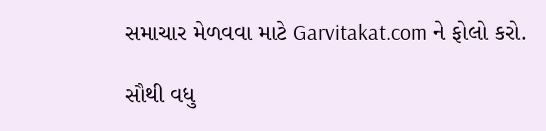સમાચાર મેળવવા માટે Garvitakat.com ને ફોલો કરો.

સૌથી વધુ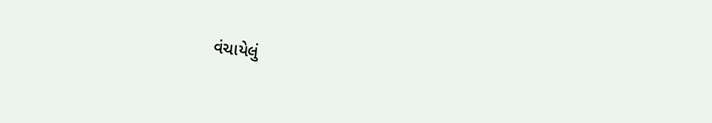વંચાયેલું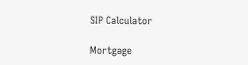SIP Calculator

Mortgage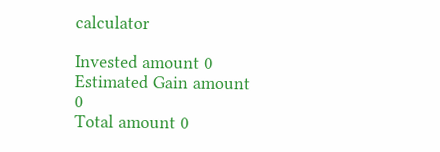calculator

Invested amount 0
Estimated Gain amount 0
Total amount 0